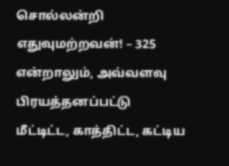சொல்லன்றி எதுவுமற்றவன்! – 325
என்றாலும், அவ்வளவு பிரயத்தனப்பட்டு மீட்டிட்ட, காத்திட்ட, கட்டிய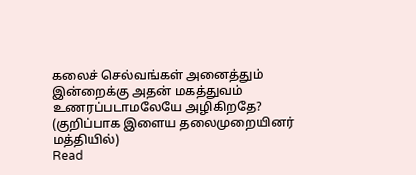கலைச் செல்வங்கள் அனைத்தும் இன்றைக்கு அதன் மகத்துவம் உணரப்படாமலேயே அழிகிறதே? (குறிப்பாக இளைய தலைமுறையினர் மத்தியில்)
Read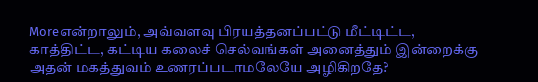Moreஎன்றாலும், அவ்வளவு பிரயத்தனப்பட்டு மீட்டிட்ட, காத்திட்ட, கட்டிய கலைச் செல்வங்கள் அனைத்தும் இன்றைக்கு அதன் மகத்துவம் உணரப்படாமலேயே அழிகிறதே?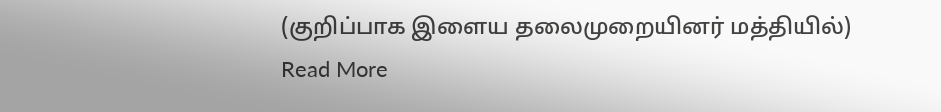(குறிப்பாக இளைய தலைமுறையினர் மத்தியில்)
Read More